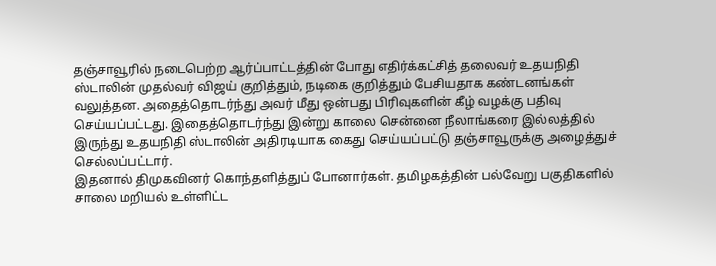தஞ்சாவூரில் நடைபெற்ற ஆர்ப்பாட்டத்தின் போது எதிர்க்கட்சித் தலைவர் உதயநிதி ஸ்டாலின் முதல்வர் விஜய் குறித்தும், நடிகை குறித்தும் பேசியதாக கண்டனங்கள் வலுத்தன. அதைத்தொடர்ந்து அவர் மீது ஒன்பது பிரிவுகளின் கீழ் வழக்கு பதிவு செய்யப்பட்டது. இதைத்தொடர்ந்து இன்று காலை சென்னை நீலாங்கரை இல்லத்தில் இருந்து உதயநிதி ஸ்டாலின் அதிரடியாக கைது செய்யப்பட்டு தஞ்சாவூருக்கு அழைத்துச் செல்லப்பட்டார்.
இதனால் திமுகவினர் கொந்தளித்துப் போனார்கள். தமிழகத்தின் பல்வேறு பகுதிகளில் சாலை மறியல் உள்ளிட்ட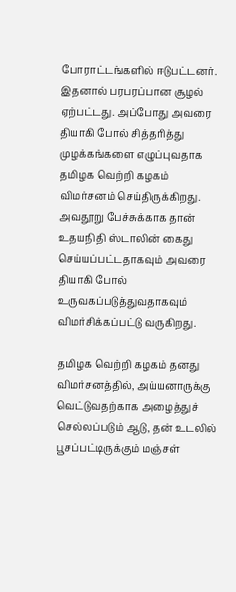போராட்டங்களில் ஈடுபட்டனர். இதனால் பரபரப்பான சூழல் ஏற்பட்டது. அப்போது அவரை தியாகி போல் சித்தரித்து முழக்கங்களை எழுப்புவதாக தமிழக வெற்றி கழகம் விமர்சனம் செய்திருக்கிறது. அவதூறு பேச்சுக்காக தான் உதயநிதி ஸ்டாலின் கைது செய்யப்பட்டதாகவும் அவரை தியாகி போல் உருவகப்படுத்துவதாகவும் விமர்சிக்கப்பட்டு வருகிறது.

தமிழக வெற்றி கழகம் தனது விமர்சனத்தில், அய்யனாருக்கு வெட்டுவதற்காக அழைத்துச் செல்லப்படும் ஆடு, தன் உடலில் பூசப்பட்டிருக்கும் மஞ்சள்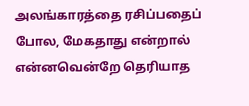அலங்காரத்தை ரசிப்பதைப் போல, மேகதாது என்றால் என்னவென்றே தெரியாத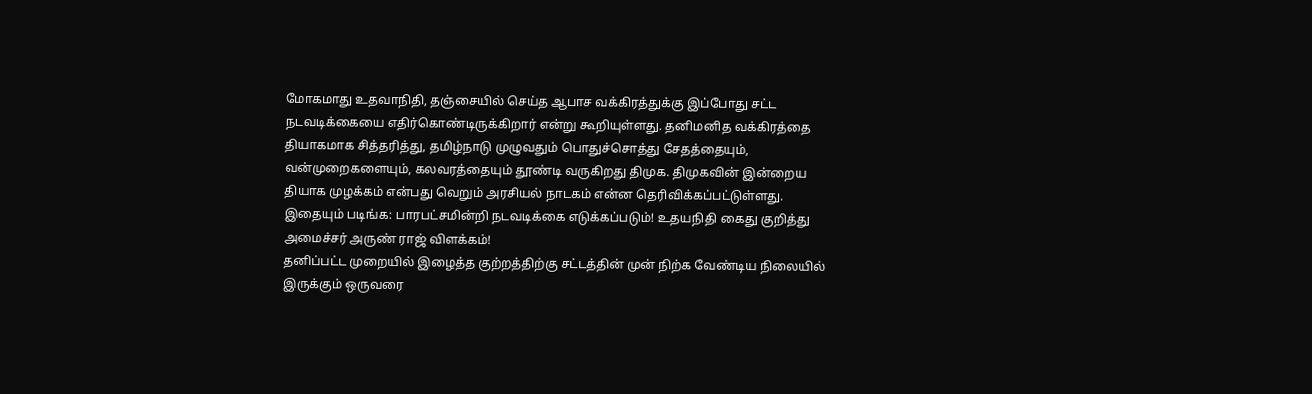மோகமாது உதவாநிதி, தஞ்சையில் செய்த ஆபாச வக்கிரத்துக்கு இப்போது சட்ட நடவடிக்கையை எதிர்கொண்டிருக்கிறார் என்று கூறியுள்ளது. தனிமனித வக்கிரத்தை தியாகமாக சித்தரித்து, தமிழ்நாடு முழுவதும் பொதுச்சொத்து சேதத்தையும், வன்முறைகளையும், கலவரத்தையும் தூண்டி வருகிறது திமுக. திமுகவின் இன்றைய தியாக முழக்கம் என்பது வெறும் அரசியல் நாடகம் என்ன தெரிவிக்கப்பட்டுள்ளது.
இதையும் படிங்க: பாரபட்சமின்றி நடவடிக்கை எடுக்கப்படும்! உதயநிதி கைது குறித்து அமைச்சர் அருண் ராஜ் விளக்கம்!
தனிப்பட்ட முறையில் இழைத்த குற்றத்திற்கு சட்டத்தின் முன் நிற்க வேண்டிய நிலையில் இருக்கும் ஒருவரை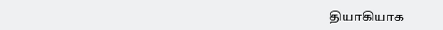தியாகியாக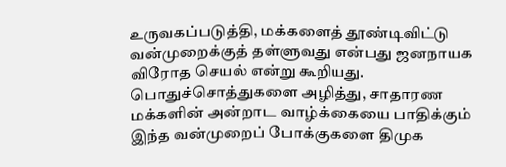உருவகப்படுத்தி, மக்களைத் தூண்டிவிட்டு வன்முறைக்குத் தள்ளுவது என்பது ஜனநாயக விரோத செயல் என்று கூறியது. பொதுச்சொத்துகளை அழித்து, சாதாரண மக்களின் அன்றாட வாழ்க்கையை பாதிக்கும் இந்த வன்முறைப் போக்குகளை திமுக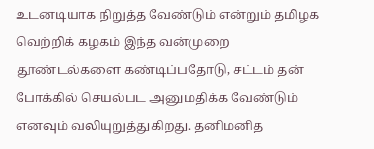உடனடியாக நிறுத்த வேண்டும் என்றும் தமிழக வெற்றிக் கழகம் இந்த வன்முறை தூண்டல்களை கண்டிப்பதோடு, சட்டம் தன் போக்கில் செயல்பட அனுமதிக்க வேண்டும் எனவும் வலியுறுத்துகிறது. தனிமனித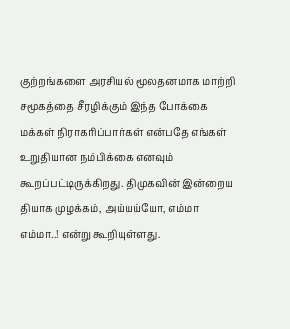குற்றங்களை அரசியல் மூலதனமாக மாற்றி சமூகத்தை சீரழிக்கும் இந்த போக்கை மக்கள் நிராகரிப்பார்கள் என்பதே எங்கள் உறுதியான நம்பிக்கை எனவும் கூறப்பட்டிருக்கிறது. திமுகவின் இன்றைய தியாக முழக்கம், அய்யய்யோ, எம்மா எம்மா..! என்று கூறியுள்ளது.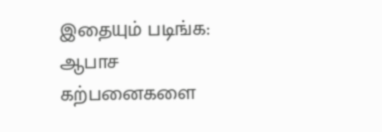இதையும் படிங்க: ஆபாச கற்பனைகளை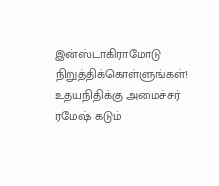இன்ஸ்டாகிராமோடு நிறுத்திக்கொள்ளுங்கள்! உதயநிதிக்கு அமைச்சர் ரமேஷ் கடும்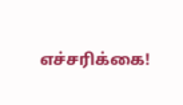எச்சரிக்கை!